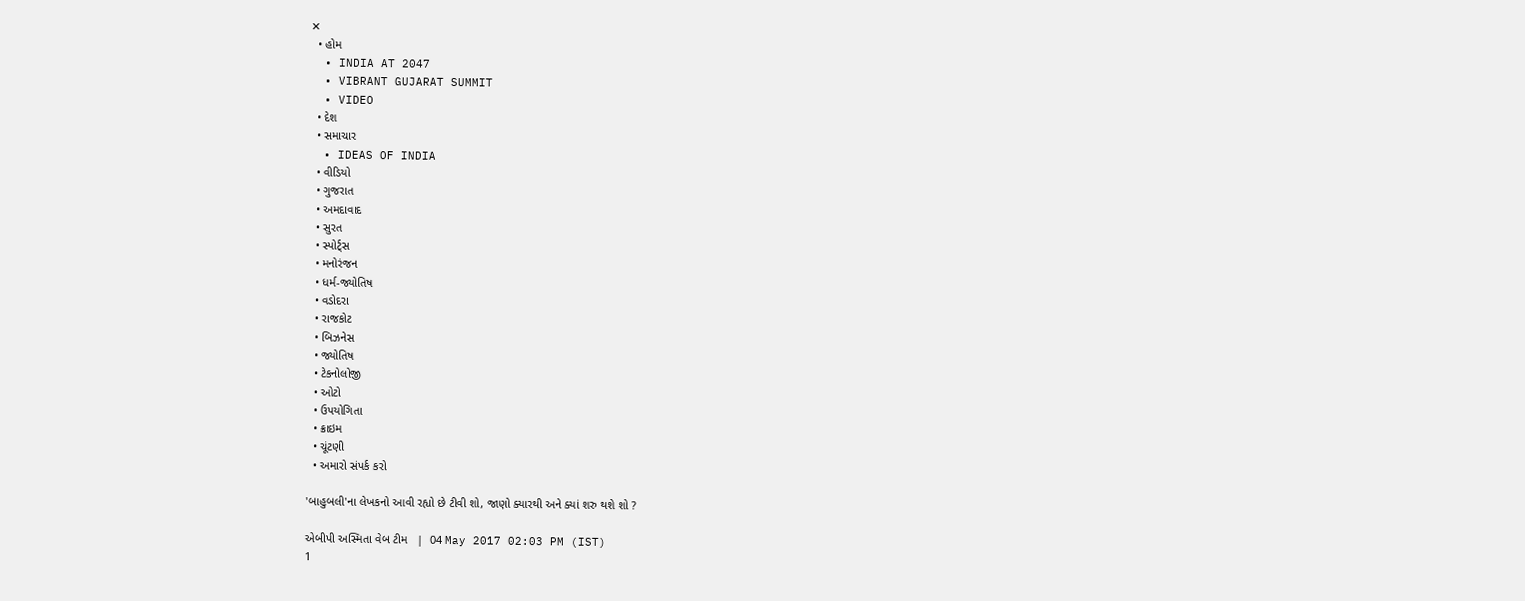✕
  • હોમ
  • INDIA AT 2047
  • VIBRANT GUJARAT SUMMIT
  • VIDEO
  • દેશ
  • સમાચાર
  • IDEAS OF INDIA
  • વીડિયો
  • ગુજરાત
  • અમદાવાદ
  • સુરત
  • સ્પોર્ટ્સ
  • મનોરંજન
  • ધર્મ-જ્યોતિષ
  • વડોદરા
  • રાજકોટ
  • બિઝનેસ
  • જ્યોતિષ
  • ટેકનોલોજી
  • ઓટો
  • ઉપયોગિતા
  • ક્રાઇમ
  • ચૂંટણી
  • અમારો સંપર્ક કરો

'બાહુબલી'ના લેખકનો આવી રહ્યો છે ટીવી શો, જાણો ક્યારથી અને ક્યાં શરુ થશે શો ?

એબીપી અસ્મિતા વેબ ટીમ   |  04 May 2017 02:03 PM (IST)
1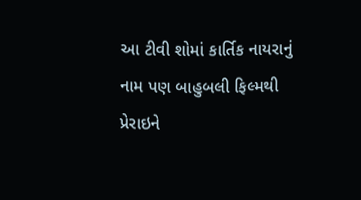આ ટીવી શોમાં કાર્તિક નાયરાનું નામ પણ બાહુબલી ફિલ્મથી પ્રેરાઇને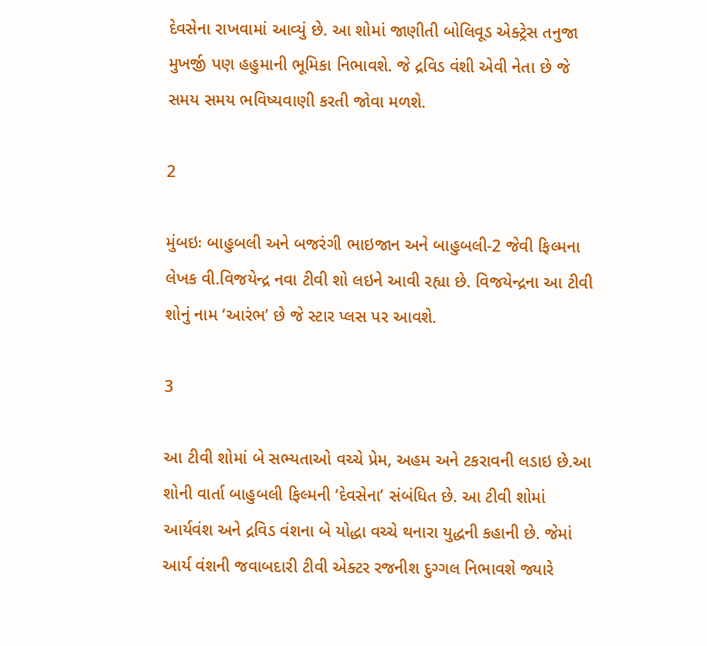દેવસેના રાખવામાં આવ્યું છે. આ શોમાં જાણીતી બોલિવૂડ એક્ટ્રેસ તનુજા મુખર્જી પણ હહુમાની ભૂમિકા નિભાવશે. જે દ્રવિડ વંશી એવી નેતા છે જે સમય સમય ભવિષ્યવાણી કરતી જોવા મળશે.

2

મુંબઇઃ બાહુબલી અને બજરંગી ભાઇજાન અને બાહુબલી-2 જેવી ફિલ્મના લેખક વી.વિજયેન્દ્ર નવા ટીવી શો લઇને આવી રહ્યા છે. વિજયેન્દ્રના આ ટીવી શોનું નામ ‘આરંભ’ છે જે સ્ટાર પ્લસ પર આવશે.

3

આ ટીવી શોમાં બે સભ્યતાઓ વચ્ચે પ્રેમ, અહમ અને ટકરાવની લડાઇ છે.આ શોની વાર્તા બાહુબલી ફિલ્મની ‘દેવસેના’ સંબંધિત છે. આ ટીવી શોમાં આર્યવંશ અને દ્રવિડ વંશના બે યોદ્ધા વચ્ચે થનારા યુદ્ધની કહાની છે. જેમાં આર્ય વંશની જવાબદારી ટીવી એક્ટર રજનીશ દુગ્ગલ નિભાવશે જ્યારે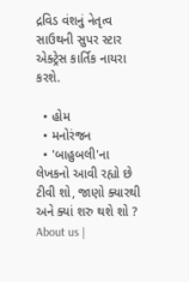દ્રવિડ વંશનું નેતૃત્વ સાઉથની સુપર સ્ટાર એક્ટ્રેસ કાર્તિક નાયરા કરશે.

  • હોમ
  • મનોરંજન
  • 'બાહુબલી'ના લેખકનો આવી રહ્યો છે ટીવી શો, જાણો ક્યારથી અને ક્યાં શરુ થશે શો ?
About us |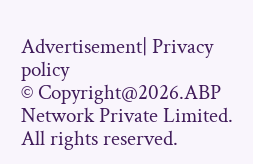Advertisement| Privacy policy
© Copyright@2026.ABP Network Private Limited. All rights reserved.